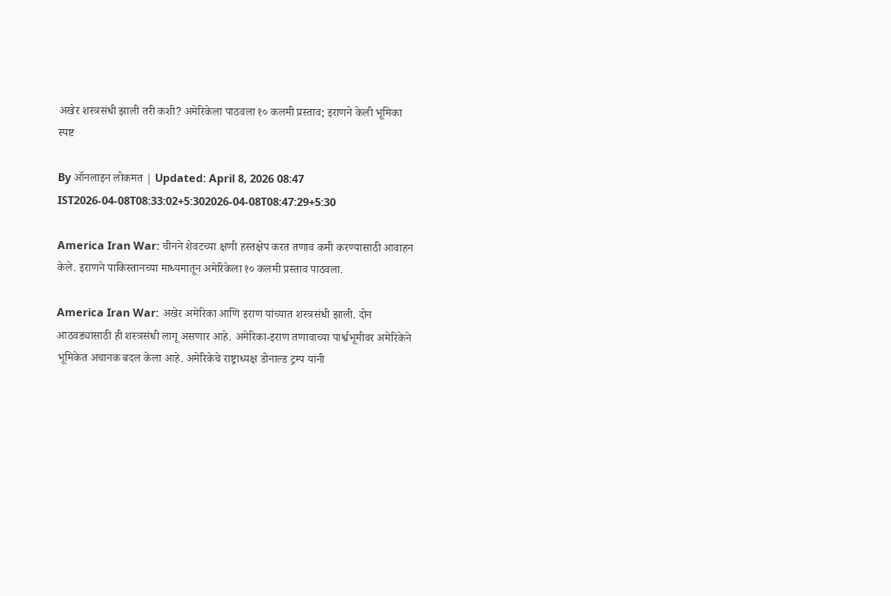अखेर शस्त्रसंधी झाली तरी कशी? अमेरिकेला पाठवला १० कलमी प्रस्ताव; इराणने केली भूमिका स्पष्ट

By ऑनलाइन लोकमत | Updated: April 8, 2026 08:47 IST2026-04-08T08:33:02+5:302026-04-08T08:47:29+5:30

America Iran War: चीनने शेवटच्या क्षणी हस्तक्षेप करत तणाव कमी करण्यासाठी आवाहन केले. इराणने पाकिस्तानच्या माध्यमातून अमेरिकेला १० कलमी प्रस्ताव पाठवला.

America Iran War: अखेर अमेरिका आणि इराण यांच्यात शस्त्रसंधी झाली. दोन आठवड्यांसाठी ही शस्त्रसंधी लागू असणार आहे. अमेरिका-इराण तणावाच्या पार्श्वभूमीवर अमेरिकेने भूमिकेत अचानक बदल केला आहे. अमेरिकेचे राष्ट्राध्यक्ष डोनाल्ड ट्रम्प यांनी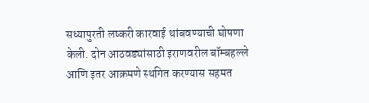सध्यापुरती लष्करी कारवाई थांबवण्याची घोषणा केली. दोन आठवड्यांसाठी इराणवरील बॉम्बहल्ले आणि इतर आक्रमणे स्थगित करण्यास सहमत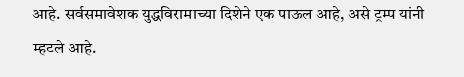आहे. सर्वसमावेशक युद्धविरामाच्या दिशेने एक पाऊल आहे, असे ट्रम्प यांनी म्हटले आहे.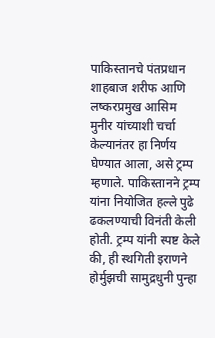पाकिस्तानचे पंतप्रधान शाहबाज शरीफ आणि लष्करप्रमुख आसिम मुनीर यांच्याशी चर्चा केल्यानंतर हा निर्णय घेण्यात आला, असे ट्रम्प म्हणाले. पाकिस्तानने ट्रम्प यांना नियोजित हल्ले पुढे ढकलण्याची विनंती केली होती. ट्रम्प यांनी स्पष्ट केले की, ही स्थगिती इराणने होर्मुझची सामुद्रधुनी पुन्हा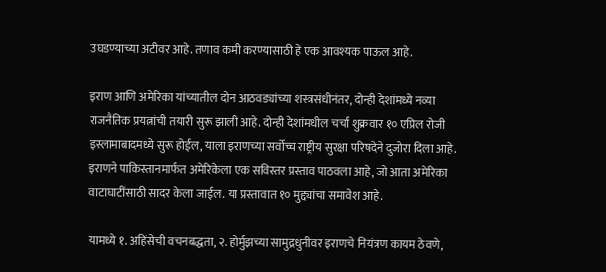उघडण्याच्या अटीवर आहे. तणाव कमी करण्यासाठी हे एक आवश्यक पाऊल आहे.

इराण आणि अमेरिका यांच्यातील दोन आठवड्यांच्या शस्त्रसंधीनंतर, दोन्ही देशांमध्ये नव्या राजनैतिक प्रयत्नांची तयारी सुरू झाली आहे. दोन्ही देशांमधील चर्चा शुक्रवार १० एप्रिल रोजी इस्लामाबादमध्ये सुरू होईल, याला इराणच्या सर्वोच्च राष्ट्रीय सुरक्षा परिषदेने दुजोरा दिला आहे. इराणने पाकिस्तानमार्फत अमेरिकेला एक सविस्तर प्रस्ताव पाठवला आहे, जो आता अमेरिका वाटाघाटींसाठी सादर केला जाईल. या प्रस्तावात १० मुद्द्यांचा समावेश आहे.

यामध्ये १. अहिंसेची वचनबद्धता, २. होर्मुझच्या सामुद्रधुनीवर इराणचे नियंत्रण कायम ठेवणे,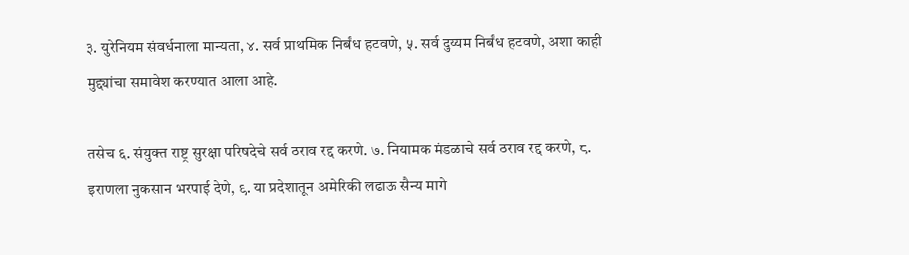३. युरेनियम संवर्धनाला मान्यता, ४. सर्व प्राथमिक निर्बंध हटवणे, ५. सर्व दुय्यम निर्बंध हटवणे, अशा काही मुद्द्यांचा समावेश करण्यात आला आहे.

तसेच ६. संयुक्त राष्ट्र सुरक्षा परिषदेचे सर्व ठराव रद्द करणे. ७. नियामक मंडळाचे सर्व ठराव रद्द करणे, ८. इराणला नुकसान भरपाई देणे, ९. या प्रदेशातून अमेरिकी लढाऊ सैन्य मागे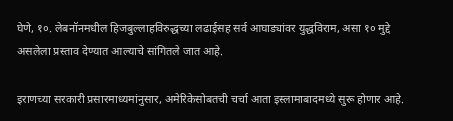घेणे, १०. लेबनॉनमधील हिजबुल्लाहविरुद्धच्या लढाईसह सर्व आघाड्यांवर युद्धविराम, असा १० मुद्दे असलेला प्रस्ताव देण्यात आल्याचे सांगितले जात आहे.

इराणच्या सरकारी प्रसारमाध्यमांनुसार, अमेरिकेसोबतची चर्चा आता इस्लामाबादमध्ये सुरू होणार आहे.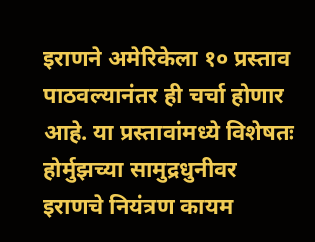इराणने अमेरिकेला १० प्रस्ताव पाठवल्यानंतर ही चर्चा होणार आहे. या प्रस्तावांमध्ये विशेषतः होर्मुझच्या सामुद्रधुनीवर इराणचे नियंत्रण कायम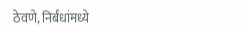ठेवणे, निर्बंधांमध्ये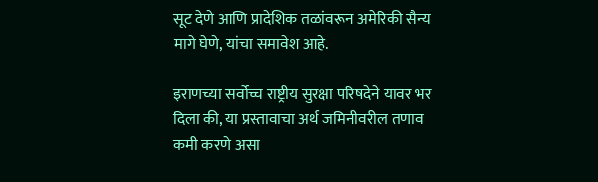सूट देणे आणि प्रादेशिक तळांवरून अमेरिकी सैन्य मागे घेणे, यांचा समावेश आहे.

इराणच्या सर्वोच्च राष्ट्रीय सुरक्षा परिषदेने यावर भर दिला की, या प्रस्तावाचा अर्थ जमिनीवरील तणाव कमी करणे असा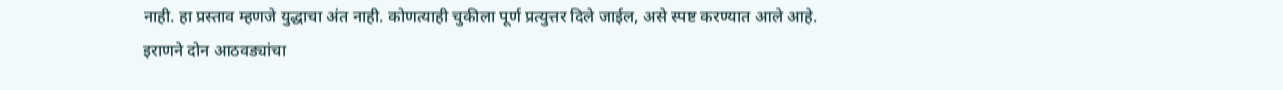नाही. हा प्रस्ताव म्हणजे युद्धाचा अंत नाही. कोणत्याही चुकीला पूर्ण प्रत्युत्तर दिले जाईल, असे स्पष्ट करण्यात आले आहे. इराणने दोन आठवड्यांचा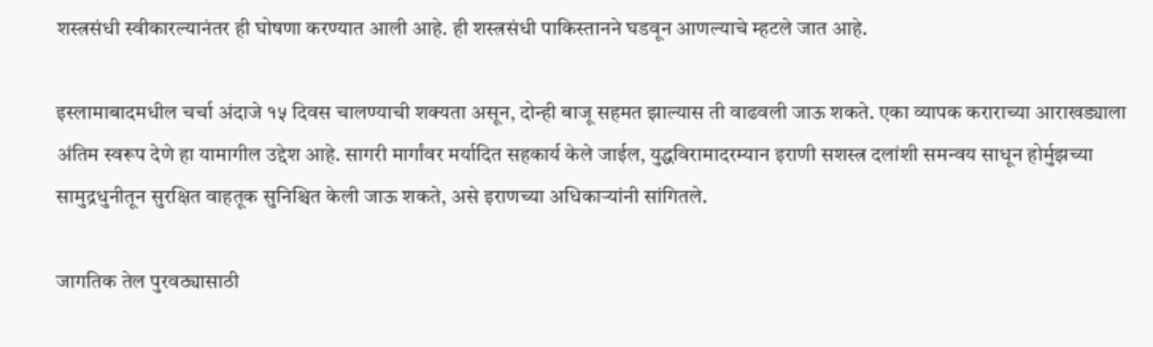शस्त्रसंधी स्वीकारल्यानंतर ही घोषणा करण्यात आली आहे. ही शस्त्रसंधी पाकिस्तानने घडवून आणल्याचे म्हटले जात आहे.

इस्लामाबादमधील चर्चा अंदाजे १५ दिवस चालण्याची शक्यता असून, दोन्ही बाजू सहमत झाल्यास ती वाढवली जाऊ शकते. एका व्यापक कराराच्या आराखड्याला अंतिम स्वरूप देणे हा यामागील उद्देश आहे. सागरी मार्गांवर मर्यादित सहकार्य केले जाईल, युद्धविरामादरम्यान इराणी सशस्त्र दलांशी समन्वय साधून होर्मुझच्या सामुद्रधुनीतून सुरक्षित वाहतूक सुनिश्चित केली जाऊ शकते, असे इराणच्या अधिकाऱ्यांनी सांगितले.

जागतिक तेल पुरवठ्यासाठी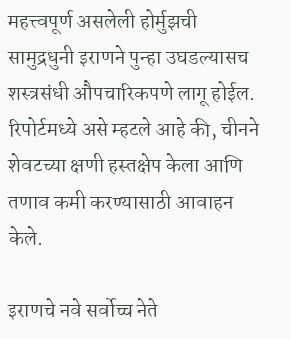महत्त्वपूर्ण असलेली होर्मुझची सामुद्रधुनी इराणने पुन्हा उघडल्यासच शस्त्रसंधी औपचारिकपणे लागू होईल. रिपोर्टमध्ये असे म्हटले आहे की, चीनने शेवटच्या क्षणी हस्तक्षेप केला आणि तणाव कमी करण्यासाठी आवाहन केले.

इराणचे नवे सर्वोच्च नेते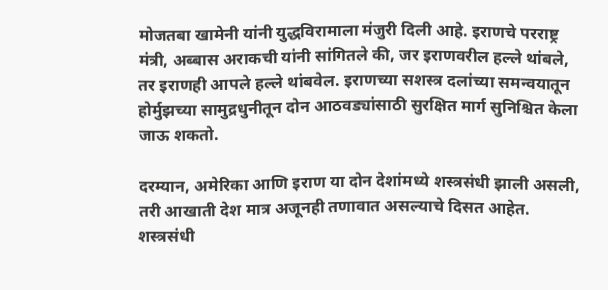मोजतबा खामेनी यांनी युद्धविरामाला मंजुरी दिली आहे. इराणचे परराष्ट्र मंत्री, अब्बास अराकची यांनी सांगितले की, जर इराणवरील हल्ले थांबले, तर इराणही आपले हल्ले थांबवेल. इराणच्या सशस्त्र दलांच्या समन्वयातून होर्मुझच्या सामुद्रधुनीतून दोन आठवड्यांसाठी सुरक्षित मार्ग सुनिश्चित केला जाऊ शकतो.

दरम्यान, अमेरिका आणि इराण या दोन देशांमध्ये शस्त्रसंधी झाली असली, तरी आखाती देश मात्र अजूनही तणावात असल्याचे दिसत आहेत. शस्त्रसंधी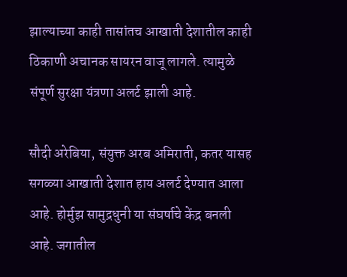झाल्याच्या काही तासांतच आखाती देशातील काही ठिकाणी अचानक सायरन वाजू लागले. त्यामुळे संपूर्ण सुरक्षा यंत्रणा अलर्ट झाली आहे.

सौदी अरेबिया, संयुक्त अरब अमिराती, कतर यासह सगळ्या आखाती देशात हाय अलर्ट देण्यात आला आहे. होर्मुझ सामुद्रधुनी या संघर्षाचे केंद्र बनली आहे. जगातील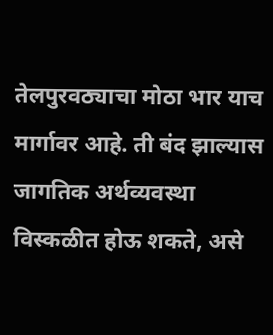तेलपुरवठ्याचा मोठा भार याच मार्गावर आहे. ती बंद झाल्यास जागतिक अर्थव्यवस्था विस्कळीत होऊ शकते, असे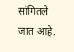सांगितले जात आहे.